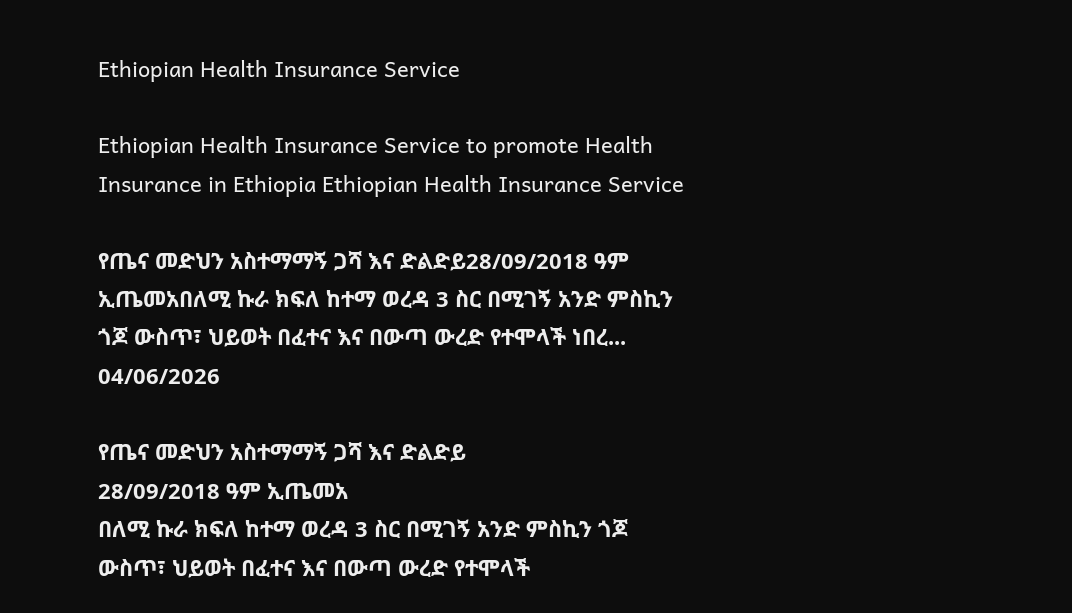Ethiopian Health Insurance Service

Ethiopian Health Insurance Service to promote Health Insurance in Ethiopia Ethiopian Health Insurance Service

የጤና መድህን አስተማማኝ ጋሻ እና ድልድይ28/09/2018 ዓም ኢጤመአበለሚ ኩራ ክፍለ ከተማ ወረዳ 3 ስር በሚገኝ አንድ ምስኪን ጎጆ ውስጥ፣ ህይወት በፈተና እና በውጣ ውረድ የተሞላች ነበረ...
04/06/2026

የጤና መድህን አስተማማኝ ጋሻ እና ድልድይ
28/09/2018 ዓም ኢጤመአ
በለሚ ኩራ ክፍለ ከተማ ወረዳ 3 ስር በሚገኝ አንድ ምስኪን ጎጆ ውስጥ፣ ህይወት በፈተና እና በውጣ ውረድ የተሞላች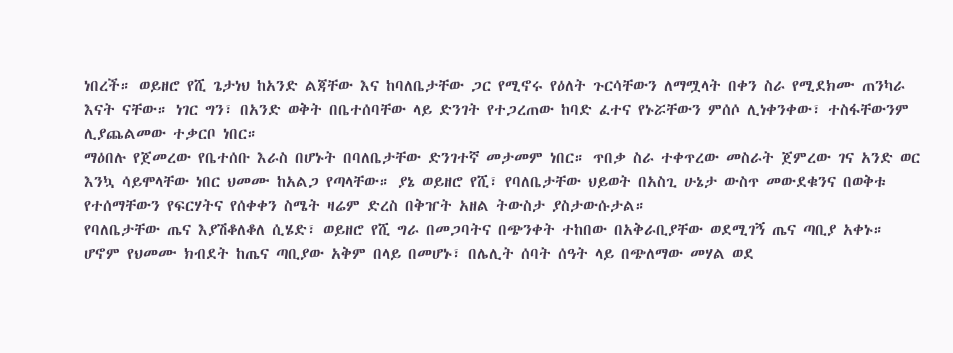ነበረች። ወይዘሮ የሺ ጌታነህ ከአንድ ልጃቸው እና ከባለቤታቸው ጋር የሚኖሩ የዕለት ጉርሳቸውን ለማሟላት በቀን ስራ የሚደክሙ ጠንካራ እናት ናቸው። ነገር ግን፣ በአንድ ወቅት በቤተሰባቸው ላይ ድንገት የተጋረጠው ከባድ ፈተና የኑሯቸውን ምሰሶ ሊነቀንቀው፣ ተስፋቸውንም ሊያጨልመው ተቃርቦ ነበር።
ማዕበሉ የጀመረው የቤተሰቡ እራስ በሆኑት በባለቤታቸው ድንገተኛ መታመም ነበር። ጥበቃ ስራ ተቀጥረው መስራት ጀምረው ገና አንድ ወር እንኳ ሳይሞላቸው ነበር ህመሙ ከአልጋ የጣላቸው። ያኔ ወይዘሮ የሺ፣ የባለቤታቸው ህይወት በአስጊ ሁኔታ ውስጥ መውደቁንና በወቅቱ የተሰማቸውን የፍርሃትና የሰቀቀን ስሜት ዛሬም ድረስ በቅዠት አዘል ትውስታ ያስታውሱታል።
የባለቤታቸው ጤና እያሽቆለቆለ ሲሄድ፣ ወይዘሮ የሺ ግራ በመጋባትና በጭንቀት ተከበው በአቅራቢያቸው ወደሚገኝ ጤና ጣቢያ አቀኑ። ሆኖም የህመሙ ክብደት ከጤና ጣቢያው አቅም በላይ በመሆኑ፣ በሌሊት ሰባት ሰዓት ላይ በጭለማው መሃል ወደ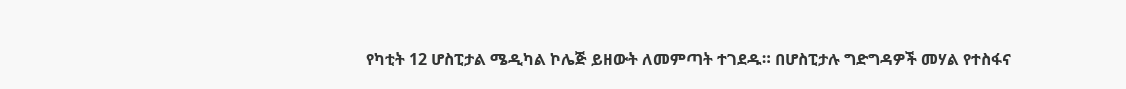የካቲት 12 ሆስፒታል ሜዲካል ኮሌጅ ይዘውት ለመምጣት ተገደዱ። በሆስፒታሉ ግድግዳዎች መሃል የተስፋና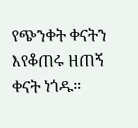የጭንቀት ቀናትን እየቆጠሩ ዘጠኝ ቀናት ነጎዱ።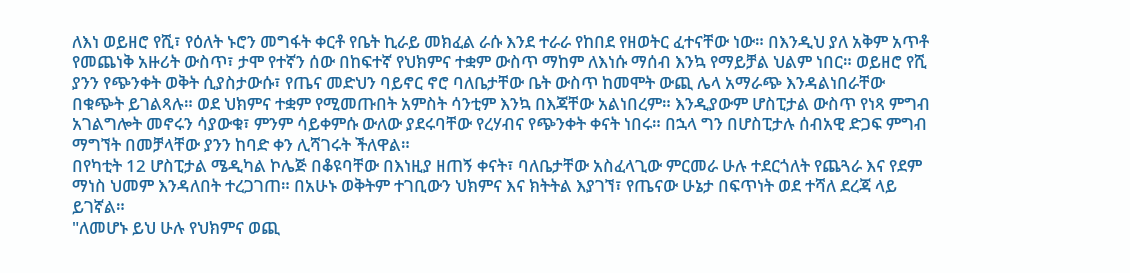ለእነ ወይዘሮ የሺ፣ የዕለት ኑሮን መግፋት ቀርቶ የቤት ኪራይ መክፈል ራሱ እንደ ተራራ የከበደ የዘወትር ፈተናቸው ነው። በእንዲህ ያለ አቅም አጥቶ የመጨነቅ አዙሪት ውስጥ፣ ታሞ የተኛን ሰው በከፍተኛ የህክምና ተቋም ውስጥ ማከም ለእነሱ ማሰብ እንኳ የማይቻል ህልም ነበር። ወይዘሮ የሺ ያንን የጭንቀት ወቅት ሲያስታውሱ፣ የጤና መድህን ባይኖር ኖሮ ባለቤታቸው ቤት ውስጥ ከመሞት ውጪ ሌላ አማራጭ እንዳልነበራቸው በቁጭት ይገልጻሉ። ወደ ህክምና ተቋም የሚመጡበት አምስት ሳንቲም እንኳ በእጃቸው አልነበረም። እንዲያውም ሆስፒታል ውስጥ የነጻ ምግብ አገልግሎት መኖሩን ሳያውቁ፣ ምንም ሳይቀምሱ ውለው ያደሩባቸው የረሃብና የጭንቀት ቀናት ነበሩ። በኋላ ግን በሆስፒታሉ ሰብአዊ ድጋፍ ምግብ ማግኘት በመቻላቸው ያንን ከባድ ቀን ሊሻገሩት ችለዋል።
በየካቲት 12 ሆስፒታል ሜዲካል ኮሌጅ በቆዩባቸው በእነዚያ ዘጠኝ ቀናት፣ ባለቤታቸው አስፈላጊው ምርመራ ሁሉ ተደርጎለት የጨጓራ እና የደም ማነስ ህመም እንዳለበት ተረጋገጠ። በአሁኑ ወቅትም ተገቢውን ህክምና እና ክትትል እያገኘ፣ የጤናው ሁኔታ በፍጥነት ወደ ተሻለ ደረጃ ላይ ይገኛል።
"ለመሆኑ ይህ ሁሉ የህክምና ወጪ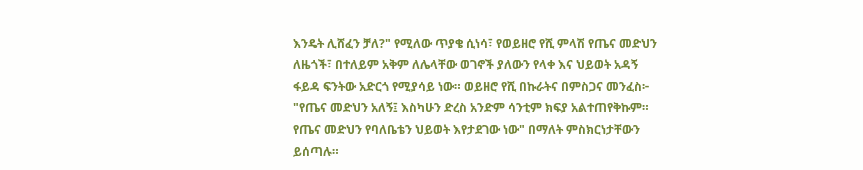እንዴት ሊሸፈን ቻለ?" የሚለው ጥያቄ ሲነሳ፣ የወይዘሮ የሺ ምላሽ የጤና መድህን ለዜጎች፣ በተለይም አቅም ለሌላቸው ወገኖች ያለውን የላቀ እና ህይወት አዳኝ ፋይዳ ፍንትው አድርጎ የሚያሳይ ነው። ወይዘሮ የሺ በኩራትና በምስጋና መንፈስ፦ "የጤና መድህን አለኝ፤ እስካሁን ድረስ አንድም ሳንቲም ክፍያ አልተጠየቅኩም። የጤና መድህን የባለቤቴን ህይወት እየታደገው ነው" በማለት ምስክርነታቸውን ይሰጣሉ።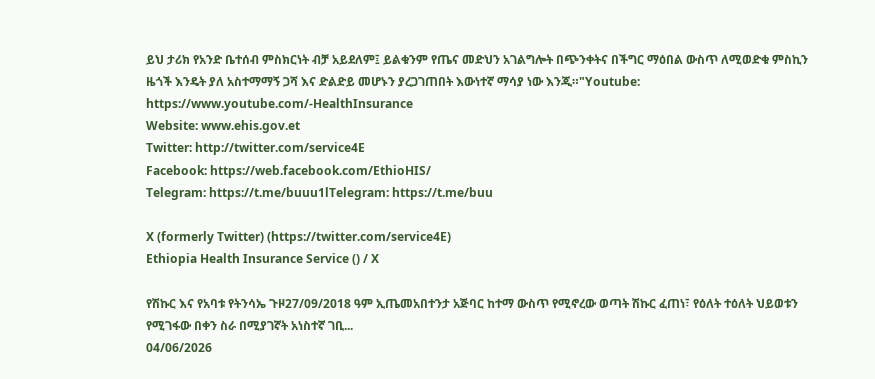ይህ ታሪክ የአንድ ቤተሰብ ምስክርነት ብቻ አይደለም፤ ይልቁንም የጤና መድህን አገልግሎት በጭንቀትና በችግር ማዕበል ውስጥ ለሚወድቁ ምስኪን ዜጎች እንዴት ያለ አስተማማኝ ጋሻ እና ድልድይ መሆኑን ያረጋገጠበት እውነተኛ ማሳያ ነው እንጂ።"Youtube: https://www.youtube.com/-HealthInsurance
Website: www.ehis.gov.et
Twitter: http://twitter.com/service4E
Facebook: https://web.facebook.com/EthioHIS/
Telegram: https://t.me/buuu1lTelegram: https://t.me/buu

X (formerly Twitter) (https://twitter.com/service4E)
Ethiopia Health Insurance Service () / X

የሽኩር እና የአባቱ የትንሳኤ ጉዞ27/09/2018 ዓም ኢጤመአበተንታ አጅባር ከተማ ውስጥ የሚኖረው ወጣት ሽኩር ፈጠነ፣ የዕለት ተዕለት ህይወቱን የሚገፋው በቀን ስራ በሚያገኛት አነስተኛ ገቢ...
04/06/2026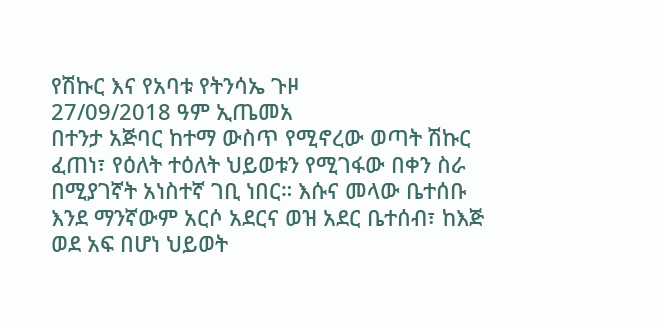የሽኩር እና የአባቱ የትንሳኤ ጉዞ
27/09/2018 ዓም ኢጤመአ
በተንታ አጅባር ከተማ ውስጥ የሚኖረው ወጣት ሽኩር ፈጠነ፣ የዕለት ተዕለት ህይወቱን የሚገፋው በቀን ስራ በሚያገኛት አነስተኛ ገቢ ነበር። እሱና መላው ቤተሰቡ እንደ ማንኛውም አርሶ አደርና ወዝ አደር ቤተሰብ፣ ከእጅ ወደ አፍ በሆነ ህይወት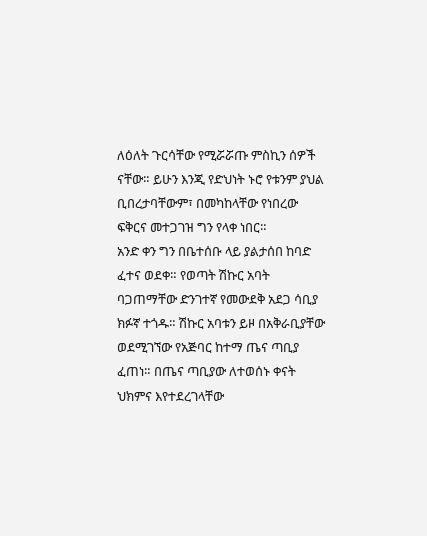ለዕለት ጉርሳቸው የሚሯሯጡ ምስኪን ሰዎች ናቸው። ይሁን እንጂ የድህነት ኑሮ የቱንም ያህል ቢበረታባቸውም፣ በመካከላቸው የነበረው ፍቅርና መተጋገዝ ግን የላቀ ነበር።
አንድ ቀን ግን በቤተሰቡ ላይ ያልታሰበ ከባድ ፈተና ወደቀ። የወጣት ሽኩር አባት ባጋጠማቸው ድንገተኛ የመውደቅ አደጋ ሳቢያ ክፉኛ ተጎዱ። ሽኩር አባቱን ይዞ በአቅራቢያቸው ወደሚገኘው የአጅባር ከተማ ጤና ጣቢያ ፈጠነ። በጤና ጣቢያው ለተወሰኑ ቀናት ህክምና እየተደረገላቸው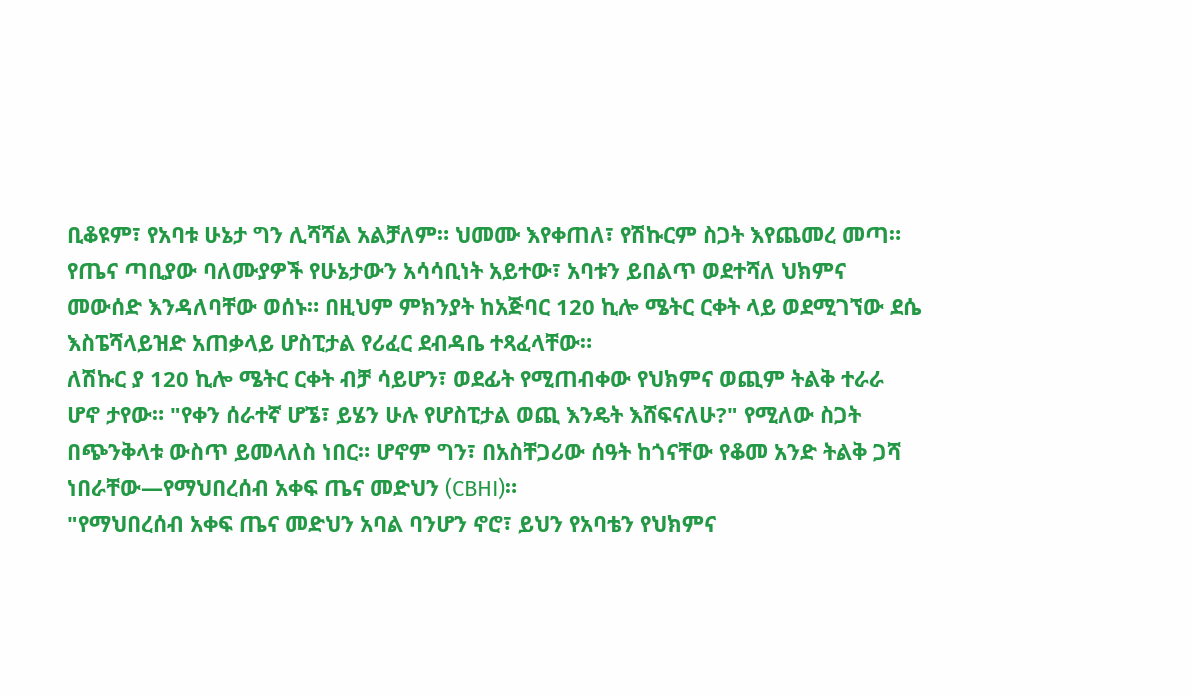ቢቆዩም፣ የአባቱ ሁኔታ ግን ሊሻሻል አልቻለም። ህመሙ እየቀጠለ፣ የሽኩርም ስጋት እየጨመረ መጣ።
የጤና ጣቢያው ባለሙያዎች የሁኔታውን አሳሳቢነት አይተው፣ አባቱን ይበልጥ ወደተሻለ ህክምና መውሰድ እንዳለባቸው ወሰኑ። በዚህም ምክንያት ከአጅባር 120 ኪሎ ሜትር ርቀት ላይ ወደሚገኘው ደሴ እስፔሻላይዝድ አጠቃላይ ሆስፒታል የሪፈር ደብዳቤ ተጻፈላቸው።
ለሽኩር ያ 120 ኪሎ ሜትር ርቀት ብቻ ሳይሆን፣ ወደፊት የሚጠብቀው የህክምና ወጪም ትልቅ ተራራ ሆኖ ታየው። "የቀን ሰራተኛ ሆኜ፣ ይሄን ሁሉ የሆስፒታል ወጪ እንዴት እሸፍናለሁ?" የሚለው ስጋት በጭንቅላቱ ውስጥ ይመላለስ ነበር። ሆኖም ግን፣ በአስቸጋሪው ሰዓት ከጎናቸው የቆመ አንድ ትልቅ ጋሻ ነበራቸው—የማህበረሰብ አቀፍ ጤና መድህን (CBHI)።
"የማህበረሰብ አቀፍ ጤና መድህን አባል ባንሆን ኖሮ፣ ይህን የአባቴን የህክምና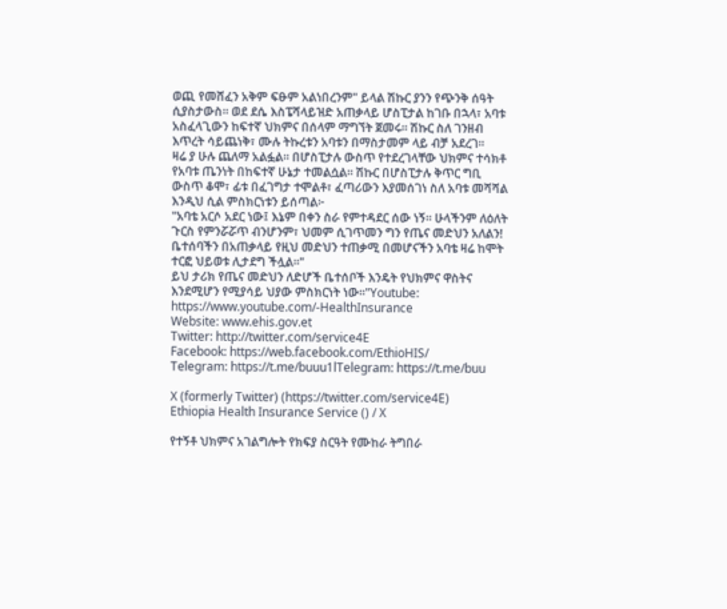ወጪ የመሸፈን አቅም ፍፁም አልነበረንም" ይላል ሽኩር ያንን የጭንቅ ሰዓት ሲያስታውስ። ወደ ደሴ እስፔሻላይዝድ አጠቃላይ ሆስፒታል ከገቡ በኋላ፣ አባቱ አስፈላጊውን ከፍተኛ ህክምና በሰላም ማግኘት ጀመሩ። ሽኩር ስለ ገንዘብ እጥረት ሳይጨነቅ፣ ሙሉ ትኩረቱን አባቱን በማስታመም ላይ ብቻ አደረገ።
ዛሬ ያ ሁሉ ጨለማ አልፏል። በሆስፒታሉ ውስጥ የተደረገላቸው ህክምና ተሳክቶ የአባቱ ጤንነት በከፍተኛ ሁኔታ ተመልሷል። ሽኩር በሆስፒታሉ ቅጥር ግቢ ውስጥ ቆሞ፣ ፊቱ በፈገግታ ተሞልቶ፣ ፈጣሪውን እያመሰገነ ስለ አባቱ መሻሻል እንዲህ ሲል ምስክርነቱን ይሰጣል፦
"አባቴ አርሶ አደር ነው፤ እኔም በቀን ስራ የምተዳደር ሰው ነኝ። ሁላችንም ለዕለት ጉርስ የምንሯሯጥ ብንሆንም፣ ህመም ሲገጥመን ግን የጤና መድህን አለልን! ቤተሰባችን በአጠቃላይ የዚህ መድህን ተጠቃሚ በመሆናችን አባቴ ዛሬ ከሞት ተርፎ ህይወቱ ሊታደግ ችሏል።"
ይህ ታሪክ የጤና መድህን ለድሆች ቤተሰቦች እንዴት የህክምና ዋስትና እንደሚሆን የሚያሳይ ህያው ምስክርነት ነው።"Youtube: https://www.youtube.com/-HealthInsurance
Website: www.ehis.gov.et
Twitter: http://twitter.com/service4E
Facebook: https://web.facebook.com/EthioHIS/
Telegram: https://t.me/buuu1lTelegram: https://t.me/buu

X (formerly Twitter) (https://twitter.com/service4E)
Ethiopia Health Insurance Service () / X

የተኝቶ ህክምና አገልግሎት የክፍያ ስርዓት የሙከራ ትግበራ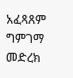አፈጻጸም ግምገማ መድረክ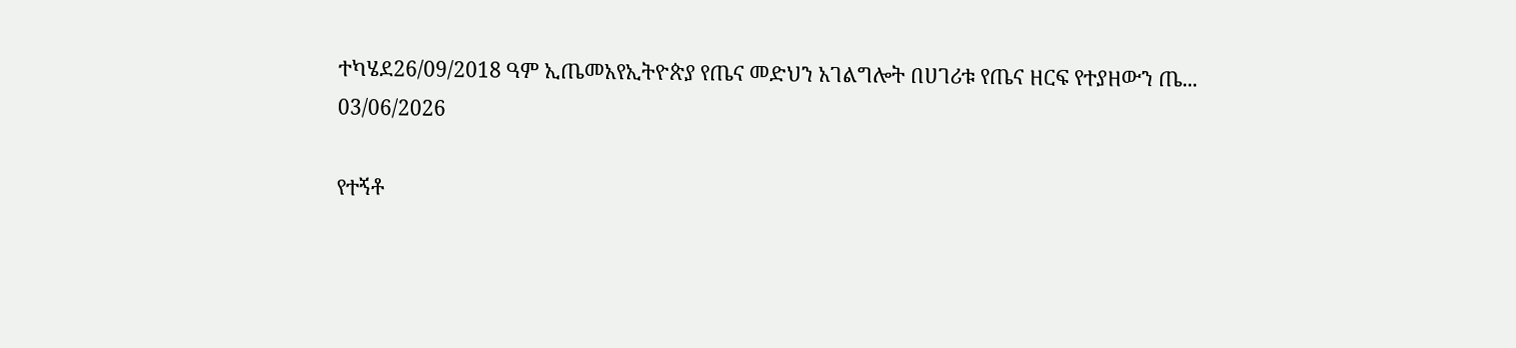ተካሄደ26/09/2018 ዓም ኢጤመአየኢትዮጵያ የጤና መድህን አገልግሎት በሀገሪቱ የጤና ዘርፍ የተያዘውን ጤ...
03/06/2026

የተኝቶ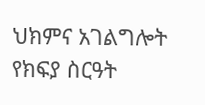ህክምና አገልግሎት የክፍያ ስርዓት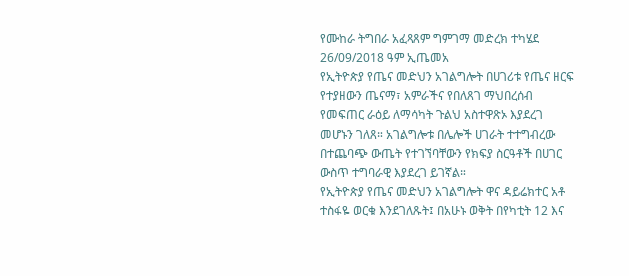የሙከራ ትግበራ አፈጻጸም ግምገማ መድረክ ተካሄደ
26/09/2018 ዓም ኢጤመአ
የኢትዮጵያ የጤና መድህን አገልግሎት በሀገሪቱ የጤና ዘርፍ የተያዘውን ጤናማ፣ አምራችና የበለጸገ ማህበረሰብ የመፍጠር ራዕይ ለማሳካት ጉልህ አስተዋጽኦ እያደረገ መሆኑን ገለጸ። አገልግሎቱ በሌሎች ሀገራት ተተግብረው በተጨባጭ ውጤት የተገኘባቸውን የክፍያ ስርዓቶች በሀገር ውስጥ ተግባራዊ እያደረገ ይገኛል።
የኢትዮጵያ የጤና መድህን አገልግሎት ዋና ዳይሬክተር አቶ ተስፋዬ ወርቁ እንደገለጹት፤ በአሁኑ ወቅት በየካቲት 12 እና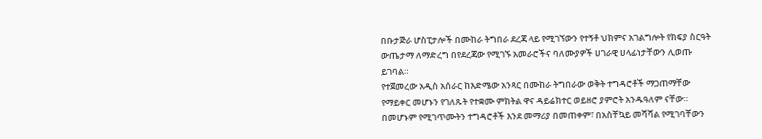በቡታጅራ ሆስፒታሎች በሙከራ ትግበራ ደረጃ ላይ የሚገኘውን የተኝቶ ህክምና አገልግሎት የክፍያ ስርዓት ውጤታማ ለማድረግ በየደረጃው የሚገኙ አመራሮችና ባለሙያዎች ሀገራዊ ሀላፊነታቸውን ሊወጡ ይገባል።
የተጀመረው አዲስ አሰራር ከእድሜው አንጻር በሙከራ ትግበራው ወቅት ተግዳሮቶች ማጋጠማቸው የማይቀር መሆኑን የገለጹት የተቋሙ ምክትል ዋና ዳይሬክተር ወይዘሮ ያምሮት አንዱዓለም ናቸው። በመሆኑም የሚገጥሙትን ተግዳሮቶች እንደ መማሪያ በመጠቀም፣ በአስቸኳይ መሻሻል የሚገባቸውን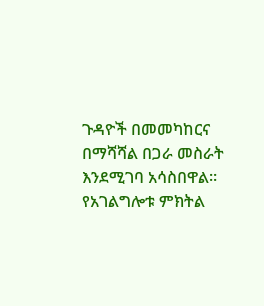ጉዳዮች በመመካከርና በማሻሻል በጋራ መስራት እንደሚገባ አሳስበዋል።
የአገልግሎቱ ምክትል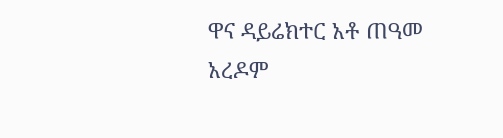ዋና ዳይሬክተር አቶ ጠዓመ አረዶም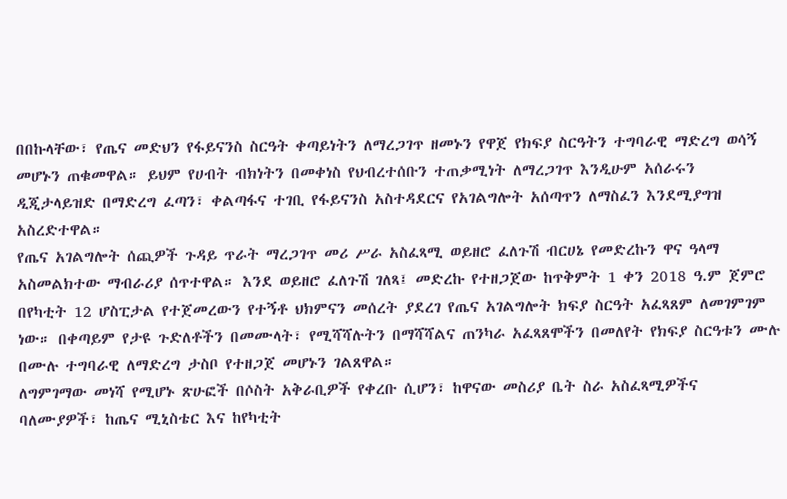በበኩላቸው፣ የጤና መድህን የፋይናንስ ስርዓት ቀጣይነትን ለማረጋገጥ ዘመኑን የዋጀ የክፍያ ስርዓትን ተግባራዊ ማድረግ ወሳኝ መሆኑን ጠቁመዋል። ይህም የሀብት ብክነትን በመቀነስ የህብረተሰቡን ተጠቃሚነት ለማረጋገጥ እንዲሁም አሰራሩን ዲጂታላይዝድ በማድረግ ፈጣን፣ ቀልጣፋና ተገቢ የፋይናንስ አስተዳደርና የአገልግሎት አሰጣጥን ለማስፈን እንደሚያግዝ አስረድተዋል።
የጤና አገልግሎት ሰጪዎች ጉዳይ ጥራት ማረጋገጥ መሪ ሥራ አስፈጻሚ ወይዘሮ ፈለጉሽ ብርሀኔ የመድረኩን ዋና ዓላማ አስመልክተው ማብራሪያ ሰጥተዋል። እንደ ወይዘሮ ፈለጉሽ ገለጻ፤ መድረኩ የተዘጋጀው ከጥቅምት 1 ቀን 2018 ዓ.ም ጀምሮ በየካቲት 12 ሆስፒታል የተጀመረውን የተኝቶ ህክምናን መሰረት ያደረገ የጤና አገልግሎት ክፍያ ስርዓት አፈጻጸም ለመገምገም ነው። በቀጣይም የታዩ ጉድለቶችን በመሙላት፣ የሚሻሻሉትን በማሻሻልና ጠንካራ አፈጻጸሞችን በመለየት የክፍያ ስርዓቱን ሙሉ በሙሉ ተግባራዊ ለማድረግ ታስቦ የተዘጋጀ መሆኑን ገልጸዋል።
ለግምገማው መነሻ የሚሆኑ ጽሁፎች በሶስት አቅራቢዎች የቀረቡ ሲሆን፣ ከዋናው መስሪያ ቤት ስራ አስፈጻሚዎችና ባለሙያዎች፣ ከጤና ሚኒስቴር እና ከየካቲት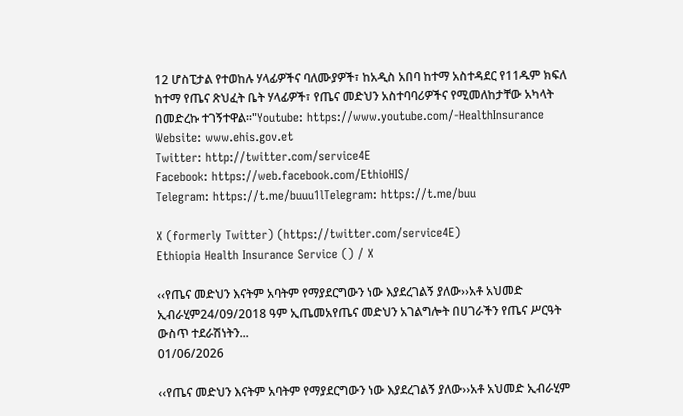12 ሆስፒታል የተወከሉ ሃላፊዎችና ባለሙያዎች፣ ከአዲስ አበባ ከተማ አስተዳደር የ11ዱም ክፍለ ከተማ የጤና ጽህፈት ቤት ሃላፊዎች፣ የጤና መድህን አስተባባሪዎችና የሚመለከታቸው አካላት በመድረኩ ተገኝተዋል፡፡"Youtube: https://www.youtube.com/-HealthInsurance
Website: www.ehis.gov.et
Twitter: http://twitter.com/service4E
Facebook: https://web.facebook.com/EthioHIS/
Telegram: https://t.me/buuu1lTelegram: https://t.me/buu

X (formerly Twitter) (https://twitter.com/service4E)
Ethiopia Health Insurance Service () / X

‹‹የጤና መድህን እናትም አባትም የማያደርግውን ነው እያደረገልኝ ያለው››አቶ አህመድ ኢብራሂም24/09/2018 ዓም ኢጤመአየጤና መድህን አገልግሎት በሀገራችን የጤና ሥርዓት ውስጥ ተደራሽነትን...
01/06/2026

‹‹የጤና መድህን እናትም አባትም የማያደርግውን ነው እያደረገልኝ ያለው››አቶ አህመድ ኢብራሂም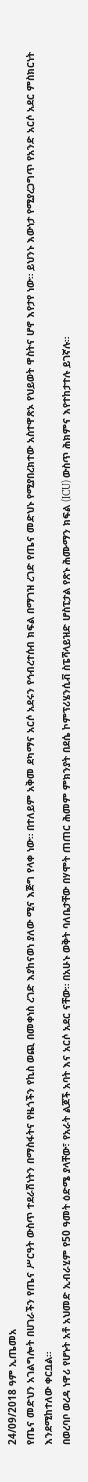24/09/2018 ዓም ኢጤመአ
የጤና መድህን አገልግሎት በሀገራችን የጤና ሥርዓት ውስጥ ተደራሽነትን በማስፋትና የዜጎችን የኪስ ወጪ በመቀነስ ረገድ እያከናወነ ያለው ሚና እጅግ የላቀ ነው። በተለይም አቅመ ደካማና አርሶ አደሩን የኅብረተሰብ ክፍል በማገዝ ረገድ የጤና መድህኑ የሚያበረክተው አስተዋጽኦ የህይወት ዋስትና ሆኖ እየታየ ነው። ይህንኑ እውነታ የሚያረጋግጥ የአንድ አርሶ አደር ምስክርነት እንደሚከተለው ቀርቧል።
በወረባቦ ወረዳ ነዋሪ የሆኑት አቶ አህመድ ኢብራሂም የ50 ዓመት ዕድሜ ያላቸው፣ የአራት ልጆች አባት እና አርሶ አደር ናቸው። በአሁኑ ወቅት ባለቤታቸው በሃሞት ጠጠር ሕመም ምክንያት በደሴ ኮምፕሪሄንሲቭ ስፔሻላይዝድ ሆስፒታል የጽኑ ሕሙማን ክፍል (ICU) ውስጥ ሕክምና እየተከታተሉ ይገኛሉ።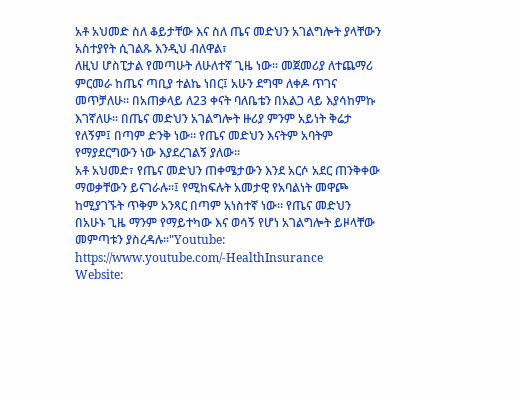አቶ አህመድ ስለ ቆይታቸው እና ስለ ጤና መድህን አገልግሎት ያላቸውን አስተያየት ሲገልጹ እንዲህ ብለዋል፣
ለዚህ ሆስፒታል የመጣሁት ለሁለተኛ ጊዜ ነው። መጀመሪያ ለተጨማሪ ምርመራ ከጤና ጣቢያ ተልኬ ነበር፤ አሁን ደግሞ ለቀዶ ጥገና መጥቻለሁ። በአጠቃላይ ለ23 ቀናት ባለቤቴን በአልጋ ላይ እያሳከምኩ እገኛለሁ። በጤና መድህን አገልግሎት ዙሪያ ምንም አይነት ቅሬታ የለኝም፤ በጣም ድንቅ ነው። የጤና መድህን እናትም አባትም የማያደርግውን ነው እያደረገልኝ ያለው።
አቶ አህመድ፣ የጤና መድህን ጠቀሜታውን እንደ አርሶ አደር ጠንቅቀው ማወቃቸውን ይናገራሉ፡፡፤ የሚከፍሉት አመታዊ የአባልነት መዋጮ ከሚያገኙት ጥቅም አንጻር በጣም አነስተኛ ነው። የጤና መድህን በአሁኑ ጊዜ ማንም የማይተካው እና ወሳኝ የሆነ አገልግሎት ይዞላቸው መምጣቱን ያስረዳሉ፡፡"Youtube: https://www.youtube.com/-HealthInsurance
Website: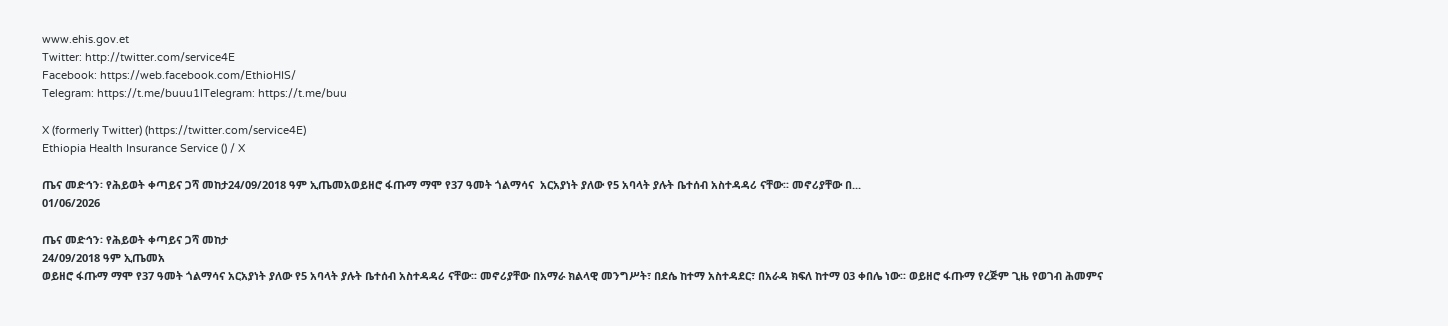www.ehis.gov.et
Twitter: http://twitter.com/service4E
Facebook: https://web.facebook.com/EthioHIS/
Telegram: https://t.me/buuu1lTelegram: https://t.me/buu

X (formerly Twitter) (https://twitter.com/service4E)
Ethiopia Health Insurance Service () / X

ጤና መድኅን፡ የሕይወት ቀጣይና ጋሻ መከታ24/09/2018 ዓም ኢጤመአወይዘሮ ፋጡማ ማሞ የ37 ዓመት ጎልማሳና  አርአያነት ያለው የ5 አባላት ያሉት ቤተሰብ አስተዳዳሪ ናቸው፡፡ መኖሪያቸው በ...
01/06/2026

ጤና መድኅን፡ የሕይወት ቀጣይና ጋሻ መከታ
24/09/2018 ዓም ኢጤመአ
ወይዘሮ ፋጡማ ማሞ የ37 ዓመት ጎልማሳና አርአያነት ያለው የ5 አባላት ያሉት ቤተሰብ አስተዳዳሪ ናቸው፡፡ መኖሪያቸው በአማራ ክልላዊ መንግሥት፣ በደሴ ከተማ አስተዳደር፣ በአራዳ ክፍለ ከተማ 03 ቀበሌ ነው፡፡ ወይዘሮ ፋጡማ የረጅም ጊዜ የወገብ ሕመምና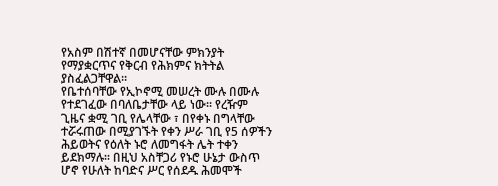የአስም በሽተኛ በመሆናቸው ምክንያት የማያቋርጥና የቅርብ የሕክምና ክትትል ያስፈልጋቸዋል፡፡
የቤተሰባቸው የኢኮኖሚ መሠረት ሙሉ በሙሉ የተደገፈው በባለቤታቸው ላይ ነው፡፡ የረዥም ጊዜና ቋሚ ገቢ የሌላቸው ፣ በየቀኑ በግላቸው ተሯሩጠው በሚያገኙት የቀን ሥራ ገቢ የ5 ሰዎችን ሕይወትና የዕለት ኑሮ ለመግፋት ሌት ተቀን ይደክማሉ፡፡ በዚህ አስቸጋሪ የኑሮ ሁኔታ ውስጥ ሆኖ የሁለት ከባድና ሥር የሰደዱ ሕመሞች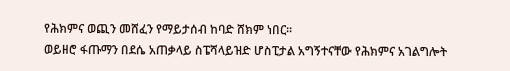የሕክምና ወጪን መሸፈን የማይታሰብ ከባድ ሸክም ነበር፡፡
ወይዘሮ ፋጡማን በደሴ አጠቃላይ ስፔሻላይዝድ ሆስፒታል አግኝተናቸው የሕክምና አገልግሎት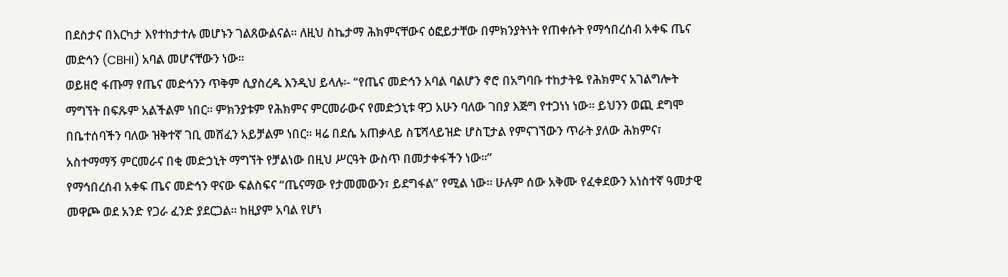በደስታና በእርካታ እየተከታተሉ መሆኑን ገልጸውልናል፡፡ ለዚህ ስኬታማ ሕክምናቸውና ዕፎይታቸው በምክንያትነት የጠቀሱት የማኅበረሰብ አቀፍ ጤና መድኅን (CBHI) አባል መሆናቸውን ነው፡፡
ወይዘሮ ፋጡማ የጤና መድኅንን ጥቅም ሲያስረዱ እንዲህ ይላሉ፡- “የጤና መድኅን አባል ባልሆን ኖሮ በአግባቡ ተከታትዬ የሕክምና አገልግሎት ማግኘት በፍጹም አልችልም ነበር፡፡ ምክንያቱም የሕክምና ምርመራውና የመድኃኒቱ ዋጋ አሁን ባለው ገበያ እጅግ የተጋነነ ነው፡፡ ይህንን ወጪ ደግሞ በቤተሰባችን ባለው ዝቅተኛ ገቢ መሸፈን አይቻልም ነበር፡፡ ዛሬ በደሴ አጠቃላይ ስፔሻላይዝድ ሆስፒታል የምናገኘውን ጥራት ያለው ሕክምና፣ አስተማማኝ ምርመራና በቂ መድኃኒት ማግኘት የቻልነው በዚህ ሥርዓት ውስጥ በመታቀፋችን ነው፡፡”
የማኅበረሰብ አቀፍ ጤና መድኅን ዋናው ፍልስፍና “ጤናማው የታመመውን፣ ይደግፋል” የሚል ነው፡፡ ሁሉም ሰው አቅሙ የፈቀደውን አነስተኛ ዓመታዊ መዋጮ ወደ አንድ የጋራ ፈንድ ያደርጋል፡፡ ከዚያም አባል የሆነ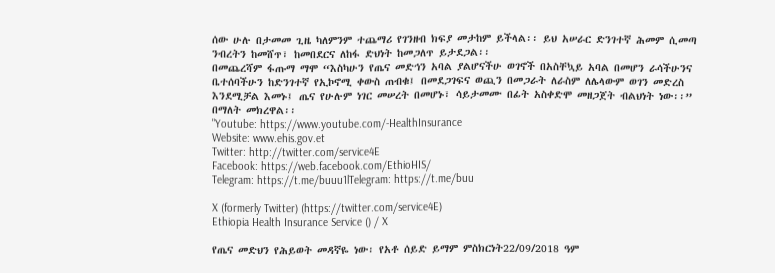ሰው ሁሉ በታመመ ጊዜ ካለምንም ተጨማሪ የገንዘብ ክፍያ መታከም ይችላል፡፡ ይህ አሠራር ድንገተኛ ሕመም ሲመጣ ንብረትን ከመሸጥ፣ ከመበደርና ለከፋ ድህነት ከመጋለጥ ይታደጋል፡፡
በመጨረሻም ፋጡማ ማሞ “እስካሁን የጤና መድኅን አባል ያልሆናችሁ ወገኖች በአስቸኳይ አባል በመሆን ራሳችሁንና ቤተሰባችሁን ከድንገተኛ የኢኮኖሚ ቀውስ ጠብቁ፤ በመደጋገፍና ወጪን በመጋራት ለራስም ለሌላውም ወገን መድረስ እንደሚቻል እመኑ፤ ጤና የሁሉም ነገር መሠረት በመሆኑ፣ ሳይታመሙ በፊት አስቀድሞ መዘጋጀት ብልህነት ነው፡፡” በማለት መክረዋል፡፡
"Youtube: https://www.youtube.com/-HealthInsurance
Website: www.ehis.gov.et
Twitter: http://twitter.com/service4E
Facebook: https://web.facebook.com/EthioHIS/
Telegram: https://t.me/buuu1lTelegram: https://t.me/buu

X (formerly Twitter) (https://twitter.com/service4E)
Ethiopia Health Insurance Service () / X

የጤና መድህን የሕይወት መዳኛዬ ነው፡ የአቶ ሰይድ ይማም ምስክርነት22/09/2018 ዓም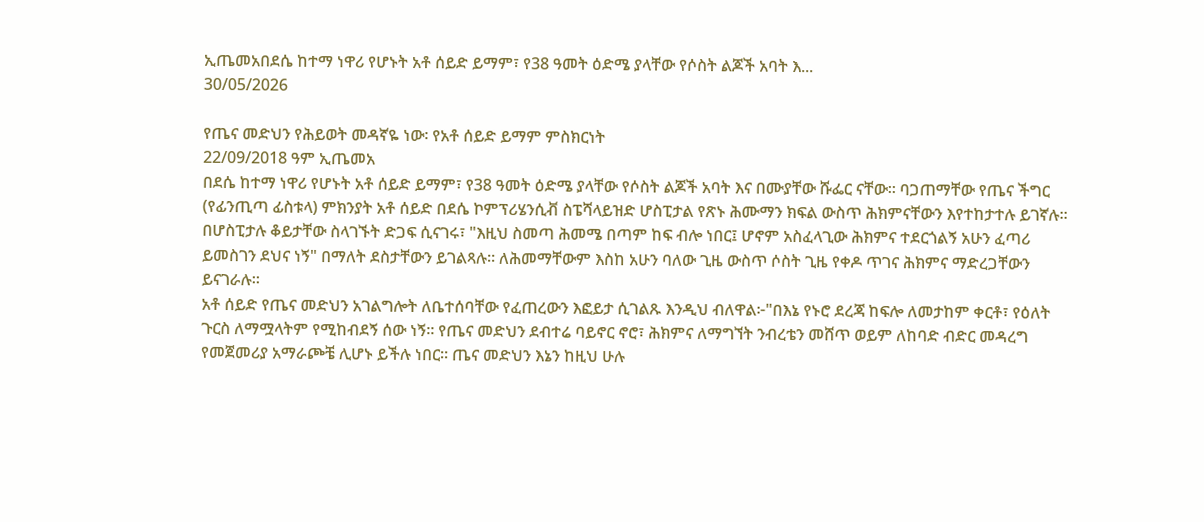ኢጤመአበደሴ ከተማ ነዋሪ የሆኑት አቶ ሰይድ ይማም፣ የ38 ዓመት ዕድሜ ያላቸው የሶስት ልጆች አባት እ...
30/05/2026

የጤና መድህን የሕይወት መዳኛዬ ነው፡ የአቶ ሰይድ ይማም ምስክርነት
22/09/2018 ዓም ኢጤመአ
በደሴ ከተማ ነዋሪ የሆኑት አቶ ሰይድ ይማም፣ የ38 ዓመት ዕድሜ ያላቸው የሶስት ልጆች አባት እና በሙያቸው ሹፌር ናቸው። ባጋጠማቸው የጤና ችግር (የፊንጢጣ ፊስቱላ) ምክንያት አቶ ሰይድ በደሴ ኮምፕሪሄንሲቭ ስፔሻላይዝድ ሆስፒታል የጽኑ ሕሙማን ክፍል ውስጥ ሕክምናቸውን እየተከታተሉ ይገኛሉ።
በሆስፒታሉ ቆይታቸው ስላገኙት ድጋፍ ሲናገሩ፣ "እዚህ ስመጣ ሕመሜ በጣም ከፍ ብሎ ነበር፤ ሆኖም አስፈላጊው ሕክምና ተደርጎልኝ አሁን ፈጣሪ ይመስገን ደህና ነኝ" በማለት ደስታቸውን ይገልጻሉ። ለሕመማቸውም እስከ አሁን ባለው ጊዜ ውስጥ ሶስት ጊዜ የቀዶ ጥገና ሕክምና ማድረጋቸውን ይናገራሉ።
አቶ ሰይድ የጤና መድህን አገልግሎት ለቤተሰባቸው የፈጠረውን እፎይታ ሲገልጹ እንዲህ ብለዋል፦"በእኔ የኑሮ ደረጃ ከፍሎ ለመታከም ቀርቶ፣ የዕለት ጉርስ ለማሟላትም የሚከብደኝ ሰው ነኝ። የጤና መድህን ደብተሬ ባይኖር ኖሮ፣ ሕክምና ለማግኘት ንብረቴን መሸጥ ወይም ለከባድ ብድር መዳረግ የመጀመሪያ አማራጮቼ ሊሆኑ ይችሉ ነበር። ጤና መድህን እኔን ከዚህ ሁሉ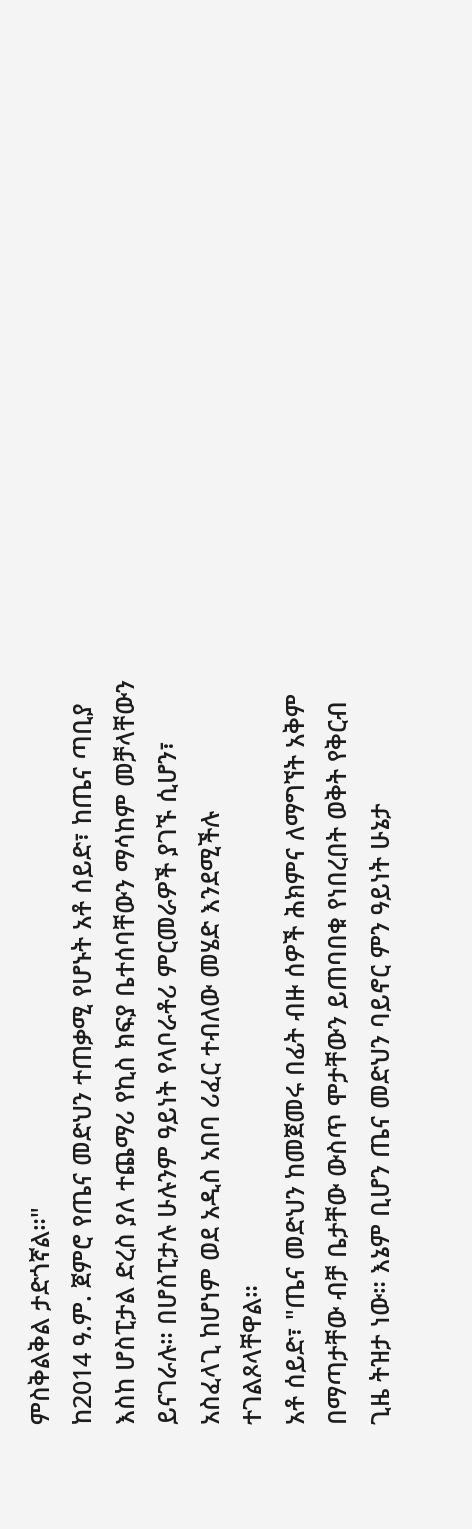ምስቅልቅል ታድጎኛል።"
ከ2014 ዓ.ም. ጀምሮ የጤና መድህን ተጠቃሚ የሆኑት አቶ ሰይድ፣ ከጤና ጣቢያ እስከ ሆስፒታል ድረስ ያለ ተጨማሪ የኪስ ክፍያ ቤተሰባቸውን ማሳከም መቻላቸውን ይናገራሉ። በሆስፒታሉ ሁሉንም ዓይነት የላቦራቶሪ ምርመራዎች ያገኙ ሲሆን፣ አስፈላጊ ከሆነም ወደ አዲስ አበባ ሪፈር ተብለው መሄድ እንደሚችሉ ተገልጾላቸዋል።
አቶ ሰይድ፣ "ጤና መድህን ከመጀመሩ በፊት ብዙ ሰዎች ሕክምና ለማግኘት አቅም በማጣታቸው ብቻ ቤታቸው ውስጥ ሞታቸውን ይጠባበቁ የነበረበት ወቅት የቅርብ ጊዜ ትዝታ ነው። እኔም ቢሆን ጤና መድህን ባይኖር ምን ዓይነት ሁኔታ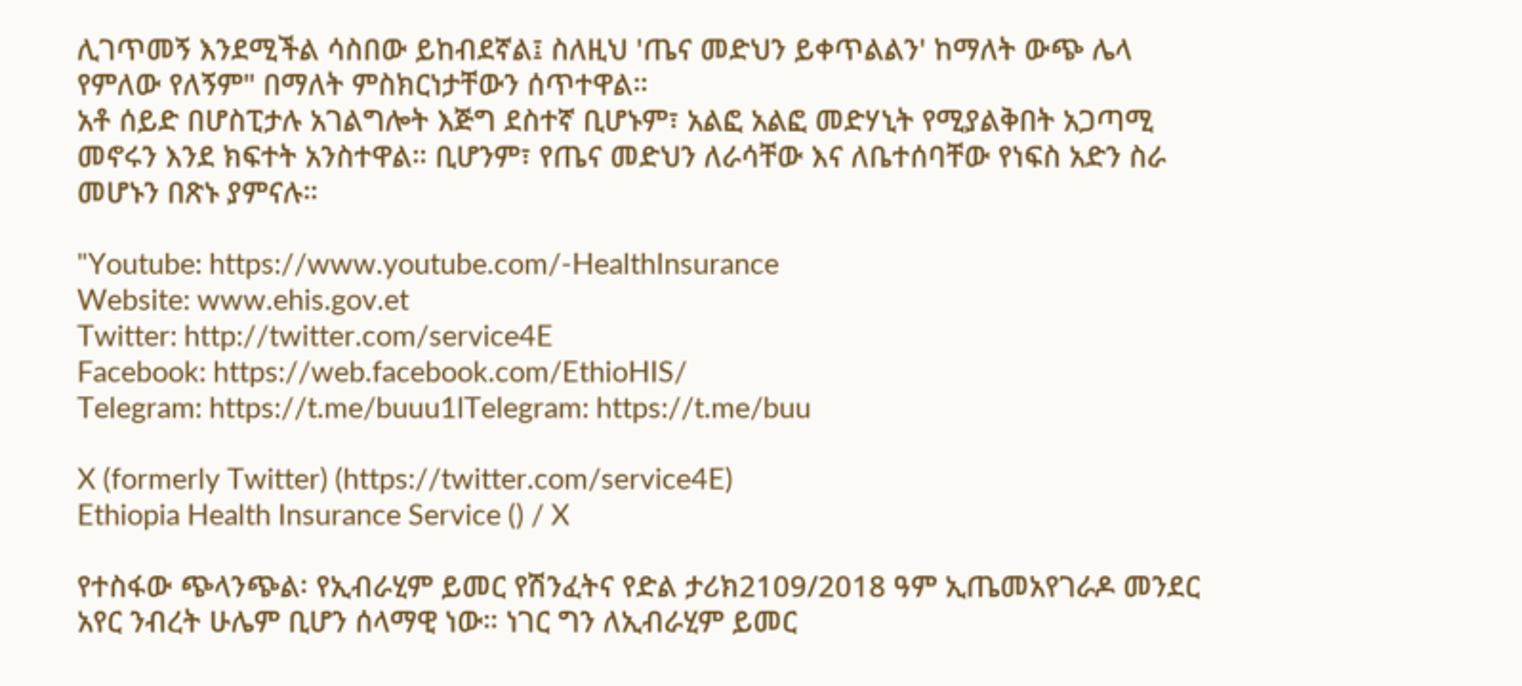ሊገጥመኝ እንደሚችል ሳስበው ይከብደኛል፤ ስለዚህ 'ጤና መድህን ይቀጥልልን' ከማለት ውጭ ሌላ የምለው የለኝም" በማለት ምስክርነታቸውን ሰጥተዋል።
አቶ ሰይድ በሆስፒታሉ አገልግሎት እጅግ ደስተኛ ቢሆኑም፣ አልፎ አልፎ መድሃኒት የሚያልቅበት አጋጣሚ መኖሩን እንደ ክፍተት አንስተዋል። ቢሆንም፣ የጤና መድህን ለራሳቸው እና ለቤተሰባቸው የነፍስ አድን ስራ መሆኑን በጽኑ ያምናሉ።

"Youtube: https://www.youtube.com/-HealthInsurance
Website: www.ehis.gov.et
Twitter: http://twitter.com/service4E
Facebook: https://web.facebook.com/EthioHIS/
Telegram: https://t.me/buuu1lTelegram: https://t.me/buu

X (formerly Twitter) (https://twitter.com/service4E)
Ethiopia Health Insurance Service () / X

የተስፋው ጭላንጭል፡ የኢብራሂም ይመር የሽንፈትና የድል ታሪክ2109/2018 ዓም ኢጤመአየገራዶ መንደር አየር ንብረት ሁሌም ቢሆን ሰላማዊ ነው። ነገር ግን ለኢብራሂም ይመር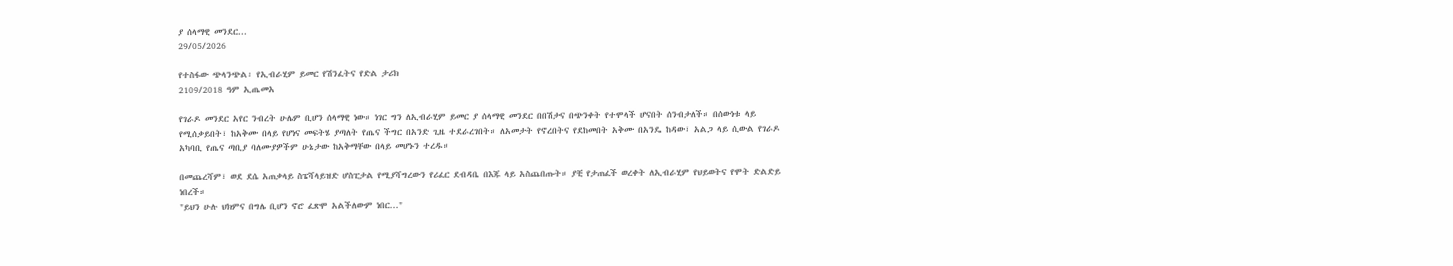ያ ሰላማዊ መንደር...
29/05/2026

የተስፋው ጭላንጭል፡ የኢብራሂም ይመር የሽንፈትና የድል ታሪክ
2109/2018 ዓም ኢጤመአ

የገራዶ መንደር አየር ንብረት ሁሌም ቢሆን ሰላማዊ ነው። ነገር ግን ለኢብራሂም ይመር ያ ሰላማዊ መንደር በበሽታና በጭንቀት የተሞላች ሆናበት ሰንብታለች። በሰውነቱ ላይ የሚሰቃይበት፣ ከአቅሙ በላይ የሆነና መፍትሄ ያጣለት የጤና ችግር በአንድ ጊዜ ተደራረገበት። ለአመታት የኖረበትና የደከመበት አቅሙ በአንዴ ከዳው፣ አልጋ ላይ ሲውል የገራዶ አካባቢ የጤና ጣቢያ ባለሙያዎችም ሁኔታው ከአቅማቸው በላይ መሆኑን ተረዱ።

በመጨረሻም፣ ወደ ደሴ አጠቃላይ ስፔሻላይዝድ ሆስፒታል የሚያሻግረውን የሪፈር ደብዳቤ በእጁ ላይ አስጨበጡት። ያቺ የታጠፈች ወረቀት ለኢብራሂም የህይወትና የሞት ድልድይ ነበረች።
"ይህን ሁሉ ህክምና በግሌ ቢሆን ኖሮ ፈጽሞ አልችለውም ነበር..."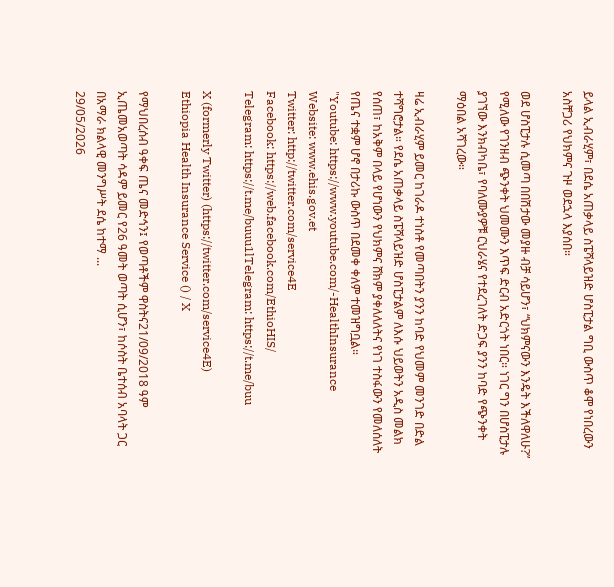ይላል ኢብራሂም፣ በደሴ አጠቃላይ ስፔሻላይዝድ ሆስፒታል ግቢ ውስጥ ቆሞ የነበረውን አስቸጋሪ የህክምና ጉዞ ወደኋላ እያሰበ።

ወደ ሆስፒታሉ ሲመጣ በበሽታው መያዙ ብቻ ሳይሆን፣ “ህክምናውን እንዴት እችለዋለሁ?” የሚለው የገንዘብ ጭንቀት ህመሙን እጥፍ ድርብ አድርጎት ነበር። ነገር ግን በሆስፒታሉ ያገኘው እንክብካቤ፣ የባለሙያዎቹ ርህራሄና የተደረገለት ድጋፍ ያንን ከባድ የጭንቀት ማዕበል አሻገረው።

ዛሬ ኢብራሂም ይመር ከገራዶ ተነስቶ የመጣበትን ያንን ከባድ የህመም መንገድ በድል ተሻግሮታል። የደሴ አጠቃላይ ስፔሻላይዝድ ሆስፒታልም ለእሱ ህይወትን አዲስ መልክ የሰጠ፣ ከአቅም በላይ የሆነውን የህክምና ሸክም ያቀለለለትና የነገ ተስፋውን የመለሰለት የጤና ተቋም ሆኖ በታሪኩ ውስጥ በደመቀ ቀለም ተመዝግቧል።
"Youtube: https://www.youtube.com/-HealthInsurance
Website: www.ehis.gov.et
Twitter: http://twitter.com/service4E
Facebook: https://web.facebook.com/EthioHIS/
Telegram: https://t.me/buuu1lTelegram: https://t.me/buu

X (formerly Twitter) (https://twitter.com/service4E)
Ethiopia Health Insurance Service () / X

የማህበረሰብ ዓቀፍ ጤና መድኅን፤ የወጣቶችም ዋስትና21/09/2018 ዓም ኢጤመአወጣት ሳዳም ይመር የ26 ዓመት ወጣት ሲሆን፣ ከሶስት ቤተሰብ አባላት ጋር በአማራ ክልላዊ መንግሥት ደሴ ከተማ ...
29/05/2026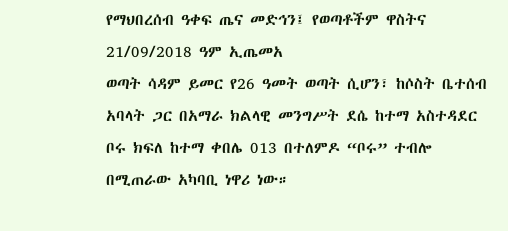የማህበረሰብ ዓቀፍ ጤና መድኅን፤ የወጣቶችም ዋስትና
21/09/2018 ዓም ኢጤመአ
ወጣት ሳዳም ይመር የ26 ዓመት ወጣት ሲሆን፣ ከሶስት ቤተሰብ አባላት ጋር በአማራ ክልላዊ መንግሥት ደሴ ከተማ አስተዳደር ቦሩ ክፍለ ከተማ ቀበሌ 013 በተለምዶ “ቦሩ” ተብሎ በሚጠራው አካባቢ ነዋሪ ነው።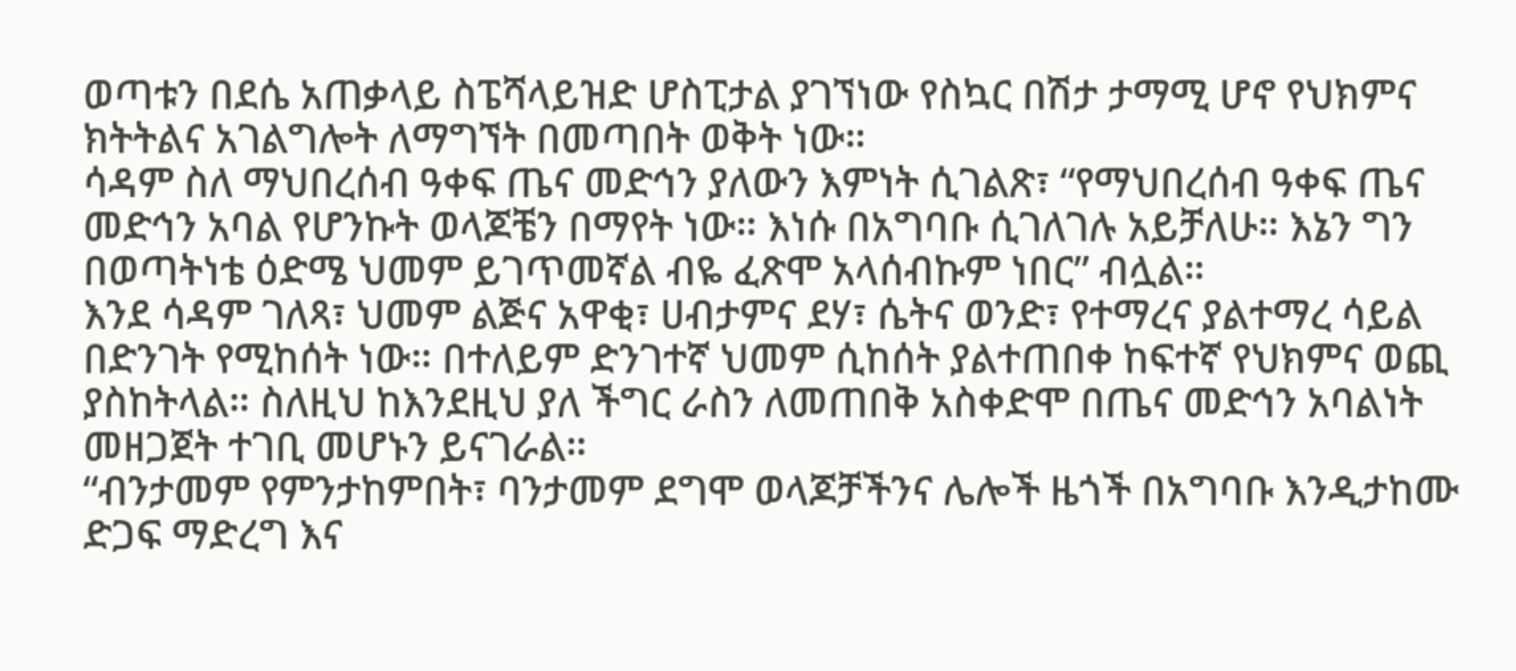ወጣቱን በደሴ አጠቃላይ ስፔሻላይዝድ ሆስፒታል ያገኘነው የስኳር በሽታ ታማሚ ሆኖ የህክምና ክትትልና አገልግሎት ለማግኘት በመጣበት ወቅት ነው።
ሳዳም ስለ ማህበረሰብ ዓቀፍ ጤና መድኅን ያለውን እምነት ሲገልጽ፣ “የማህበረሰብ ዓቀፍ ጤና መድኅን አባል የሆንኩት ወላጆቼን በማየት ነው። እነሱ በአግባቡ ሲገለገሉ አይቻለሁ። እኔን ግን በወጣትነቴ ዕድሜ ህመም ይገጥመኛል ብዬ ፈጽሞ አላሰብኩም ነበር” ብሏል።
እንደ ሳዳም ገለጻ፣ ህመም ልጅና አዋቂ፣ ሀብታምና ደሃ፣ ሴትና ወንድ፣ የተማረና ያልተማረ ሳይል በድንገት የሚከሰት ነው። በተለይም ድንገተኛ ህመም ሲከሰት ያልተጠበቀ ከፍተኛ የህክምና ወጪ ያስከትላል። ስለዚህ ከእንደዚህ ያለ ችግር ራስን ለመጠበቅ አስቀድሞ በጤና መድኅን አባልነት መዘጋጀት ተገቢ መሆኑን ይናገራል።
“ብንታመም የምንታከምበት፣ ባንታመም ደግሞ ወላጆቻችንና ሌሎች ዜጎች በአግባቡ እንዲታከሙ ድጋፍ ማድረግ እና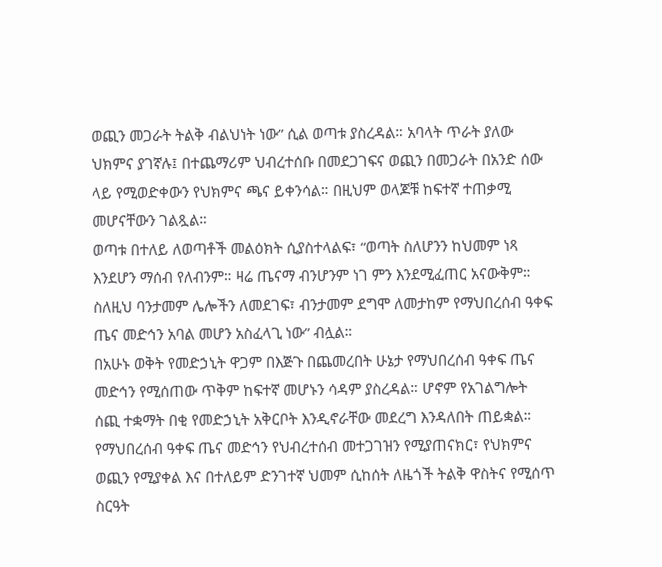ወጪን መጋራት ትልቅ ብልህነት ነው” ሲል ወጣቱ ያስረዳል። አባላት ጥራት ያለው ህክምና ያገኛሉ፤ በተጨማሪም ህብረተሰቡ በመደጋገፍና ወጪን በመጋራት በአንድ ሰው ላይ የሚወድቀውን የህክምና ጫና ይቀንሳል። በዚህም ወላጆቹ ከፍተኛ ተጠቃሚ መሆናቸውን ገልጿል።
ወጣቱ በተለይ ለወጣቶች መልዕክት ሲያስተላልፍ፣ “ወጣት ስለሆንን ከህመም ነጻ እንደሆን ማሰብ የለብንም። ዛሬ ጤናማ ብንሆንም ነገ ምን እንደሚፈጠር አናውቅም። ስለዚህ ባንታመም ሌሎችን ለመደገፍ፣ ብንታመም ደግሞ ለመታከም የማህበረሰብ ዓቀፍ ጤና መድኅን አባል መሆን አስፈላጊ ነው” ብሏል።
በአሁኑ ወቅት የመድኃኒት ዋጋም በእጅጉ በጨመረበት ሁኔታ የማህበረሰብ ዓቀፍ ጤና መድኅን የሚሰጠው ጥቅም ከፍተኛ መሆኑን ሳዳም ያስረዳል። ሆኖም የአገልግሎት ሰጪ ተቋማት በቂ የመድኃኒት አቅርቦት እንዲኖራቸው መደረግ እንዳለበት ጠይቋል።
የማህበረሰብ ዓቀፍ ጤና መድኅን የህብረተሰብ መተጋገዝን የሚያጠናክር፣ የህክምና ወጪን የሚያቀል እና በተለይም ድንገተኛ ህመም ሲከሰት ለዜጎች ትልቅ ዋስትና የሚሰጥ ስርዓት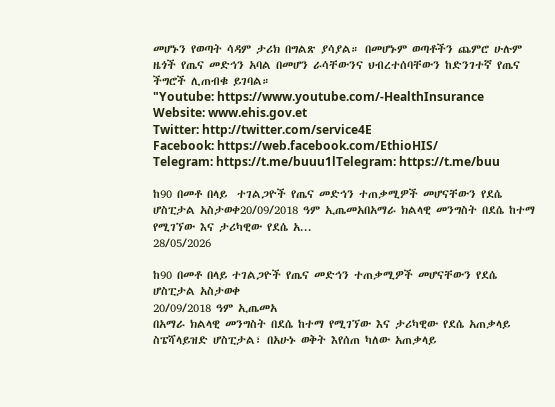መሆኑን የወጣት ሳዳም ታሪክ በግልጽ ያሳያል። በመሆኑም ወጣቶችን ጨምሮ ሁሉም ዜጎች የጤና መድኅን አባል በመሆን ራሳቸውንና ህብረተሰባቸውን ከድንገተኛ የጤና ችግሮች ሊጠብቁ ይገባል።
"Youtube: https://www.youtube.com/-HealthInsurance
Website: www.ehis.gov.et
Twitter: http://twitter.com/service4E
Facebook: https://web.facebook.com/EthioHIS/
Telegram: https://t.me/buuu1lTelegram: https://t.me/buu

ከ90 በመቶ በላይ  ተገልጋዮች የጤና መድኅን ተጠቃሚዎች መሆናቸውን የደሴ ሆስፒታል አስታወቀ20/09/2018 ዓም ኢጤመአበአማራ ክልላዊ መንግስት በደሴ ከተማ የሚገኘው እና ታሪካዊው የደሴ አ...
28/05/2026

ከ90 በመቶ በላይ ተገልጋዮች የጤና መድኅን ተጠቃሚዎች መሆናቸውን የደሴ ሆስፒታል አስታወቀ
20/09/2018 ዓም ኢጤመአ
በአማራ ክልላዊ መንግስት በደሴ ከተማ የሚገኘው እና ታሪካዊው የደሴ አጠቃላይ ስፔሻላይዝድ ሆስፒታል፣ በአሁኑ ወቅት እየሰጠ ካለው አጠቃላይ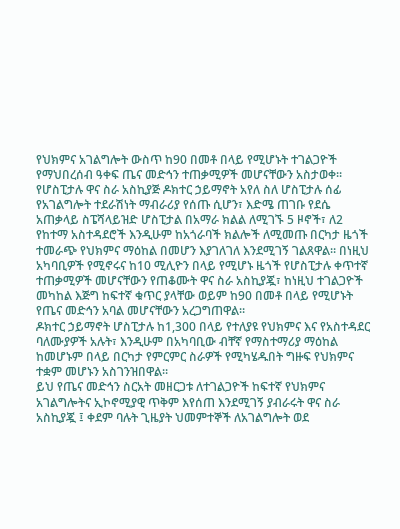የህክምና አገልግሎት ውስጥ ከ90 በመቶ በላይ የሚሆኑት ተገልጋዮች የማህበረሰብ ዓቀፍ ጤና መድኅን ተጠቃሚዎች መሆናቸውን አስታወቀ።
የሆስፒታሉ ዋና ስራ አስኪያጅ ዶክተር ኃይማኖት አየለ ስለ ሆስፒታሉ ሰፊ የአገልግሎት ተደራሽነት ማብራሪያ የሰጡ ሲሆን፣ እድሜ ጠገቡ የደሴ አጠቃላይ ስፔሻላይዝድ ሆስፒታል በአማራ ክልል ለሚገኙ 5 ዞኖች፣ ለ2 የከተማ አስተዳደሮች እንዲሁም ከአጎራባች ክልሎች ለሚመጡ በርካታ ዜጎች ተመራጭ የህክምና ማዕከል በመሆን እያገለገለ እንደሚገኝ ገልጸዋል። በነዚህ አካባቢዎች የሚኖሩና ከ10 ሚሊዮን በላይ የሚሆኑ ዜጎች የሆስፒታሉ ቀጥተኛ ተጠቃሚዎች መሆናቸውን የጠቆሙት ዋና ስራ አስኪያጇ፣ ከነዚህ ተገልጋዮች መካከል እጅግ ከፍተኛ ቁጥር ያላቸው ወይም ከ90 በመቶ በላይ የሚሆኑት የጤና መድኅን አባል መሆናቸውን አረጋግጠዋል።
ዶክተር ኃይማኖት ሆስፒታሉ ከ1,300 በላይ የተለያዩ የህክምና እና የአስተዳደር ባለሙያዎች አሉት፣ እንዲሁም በአካባቢው ብቸኛ የማስተማሪያ ማዕከል ከመሆኑም በላይ በርካታ የምርምር ስራዎች የሚካሄዱበት ግዙፍ የህክምና ተቋም መሆኑን አስገንዝበዋል።
ይህ የጤና መድኅን ስርአት መዘርጋቱ ለተገልጋዮች ከፍተኛ የህክምና አገልግሎትና ኢኮኖሚያዊ ጥቅም እየሰጠ እንደሚገኝ ያብራሩት ዋና ስራ አስኪያጇ ፤ ቀደም ባሉት ጊዜያት ህመምተኞች ለአገልግሎት ወደ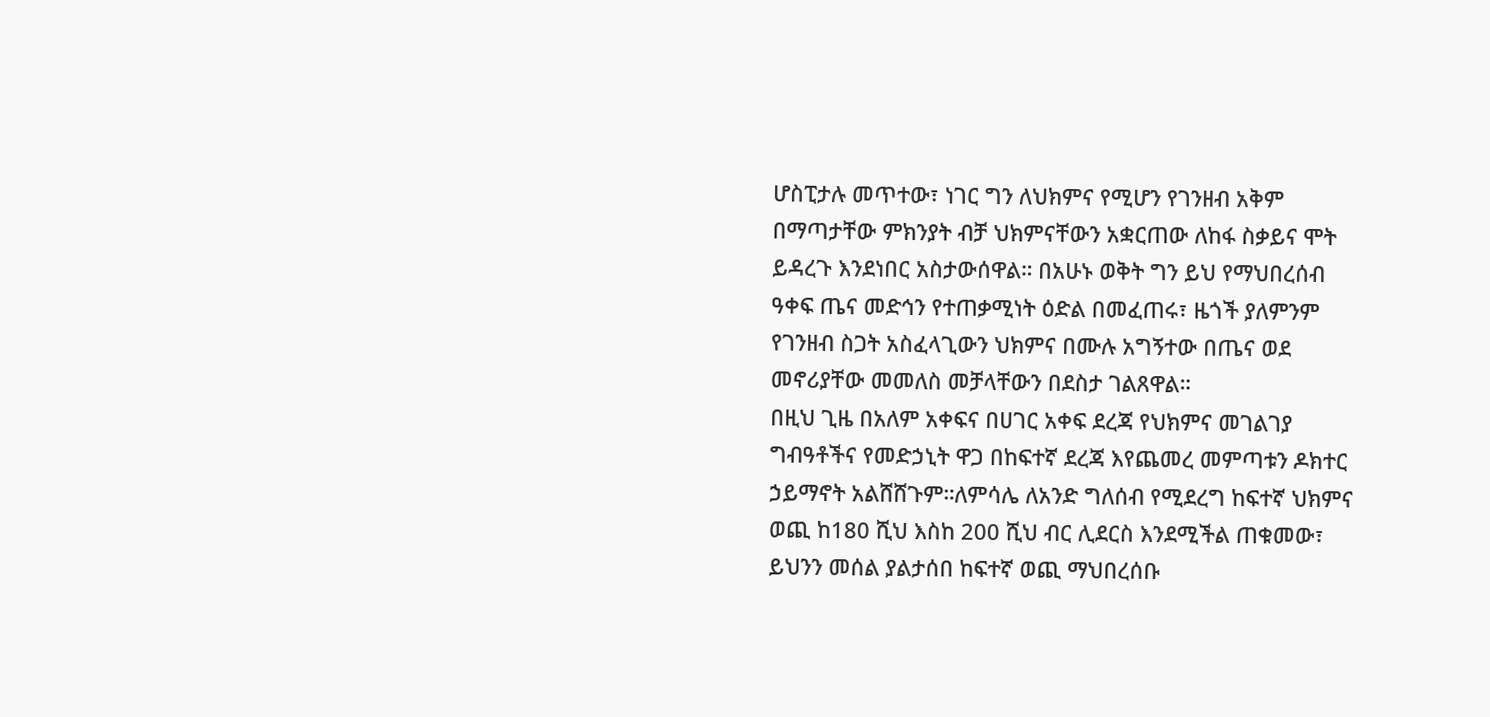ሆስፒታሉ መጥተው፣ ነገር ግን ለህክምና የሚሆን የገንዘብ አቅም በማጣታቸው ምክንያት ብቻ ህክምናቸውን አቋርጠው ለከፋ ስቃይና ሞት ይዳረጉ እንደነበር አስታውሰዋል። በአሁኑ ወቅት ግን ይህ የማህበረሰብ ዓቀፍ ጤና መድኅን የተጠቃሚነት ዕድል በመፈጠሩ፣ ዜጎች ያለምንም የገንዘብ ስጋት አስፈላጊውን ህክምና በሙሉ አግኝተው በጤና ወደ መኖሪያቸው መመለስ መቻላቸውን በደስታ ገልጸዋል።
በዚህ ጊዜ በአለም አቀፍና በሀገር አቀፍ ደረጃ የህክምና መገልገያ ግብዓቶችና የመድኃኒት ዋጋ በከፍተኛ ደረጃ እየጨመረ መምጣቱን ዶክተር ኃይማኖት አልሸሸጉም።ለምሳሌ ለአንድ ግለሰብ የሚደረግ ከፍተኛ ህክምና ወጪ ከ180 ሺህ እስከ 200 ሺህ ብር ሊደርስ እንደሚችል ጠቁመው፣ ይህንን መሰል ያልታሰበ ከፍተኛ ወጪ ማህበረሰቡ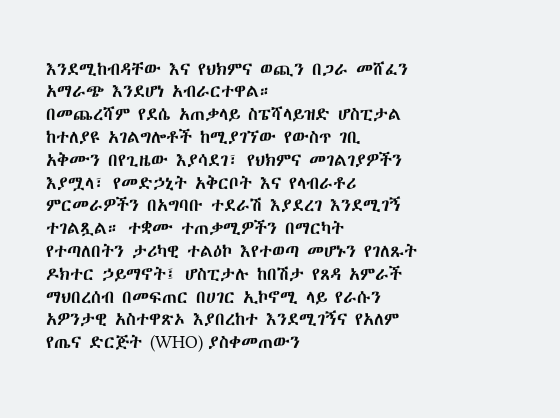እንደሚከብዳቸው እና የህክምና ወጪን በጋራ መሸፈን አማራጭ እንደሆነ አብራርተዋል።
በመጨረሻም የደሴ አጠቃላይ ስፔሻላይዝድ ሆስፒታል ከተለያዩ አገልግሎቶች ከሚያገኘው የውስጥ ገቢ አቅሙን በየጊዜው እያሳደገ፣ የህክምና መገልገያዎችን እያሟላ፣ የመድኃኒት አቅርቦት እና የላብራቶሪ ምርመራዎችን በአግባቡ ተደራሽ እያደረገ እንደሚገኝ ተገልጿል። ተቋሙ ተጠቃሚዎችን በማርካት የተጣለበትን ታሪካዊ ተልዕኮ እየተወጣ መሆኑን የገለጹት ዶክተር ኃይማኖት፤ ሆስፒታሉ ከበሽታ የጸዳ አምራች ማህበረሰብ በመፍጠር በሀገር ኢኮኖሚ ላይ የራሱን አዎንታዊ አስተዋጽኦ እያበረከተ እንደሚገኝና የአለም የጤና ድርጅት (WHO) ያስቀመጠውን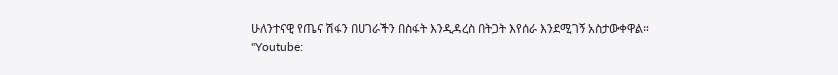ሁለንተናዊ የጤና ሽፋን በሀገራችን በስፋት እንዲዳረስ በትጋት እየሰራ እንደሚገኝ አስታውቀዋል።
"Youtube: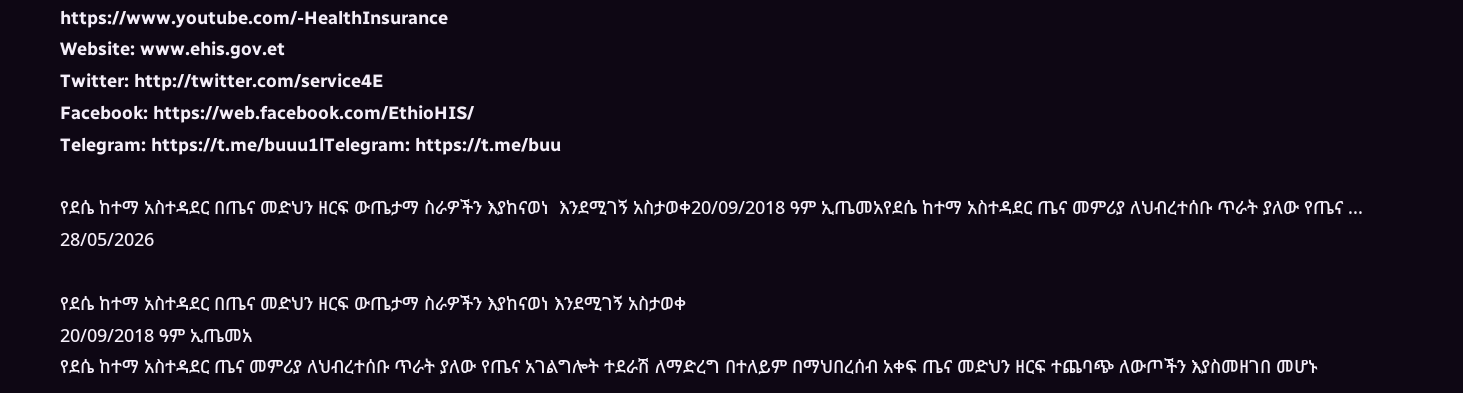https://www.youtube.com/-HealthInsurance
Website: www.ehis.gov.et
Twitter: http://twitter.com/service4E
Facebook: https://web.facebook.com/EthioHIS/
Telegram: https://t.me/buuu1lTelegram: https://t.me/buu

የደሴ ከተማ አስተዳደር በጤና መድህን ዘርፍ ውጤታማ ስራዎችን እያከናወነ  እንደሚገኝ አስታወቀ20/09/2018 ዓም ኢጤመአየደሴ ከተማ አስተዳደር ጤና መምሪያ ለህብረተሰቡ ጥራት ያለው የጤና ...
28/05/2026

የደሴ ከተማ አስተዳደር በጤና መድህን ዘርፍ ውጤታማ ስራዎችን እያከናወነ እንደሚገኝ አስታወቀ
20/09/2018 ዓም ኢጤመአ
የደሴ ከተማ አስተዳደር ጤና መምሪያ ለህብረተሰቡ ጥራት ያለው የጤና አገልግሎት ተደራሽ ለማድረግ በተለይም በማህበረሰብ አቀፍ ጤና መድህን ዘርፍ ተጨባጭ ለውጦችን እያስመዘገበ መሆኑ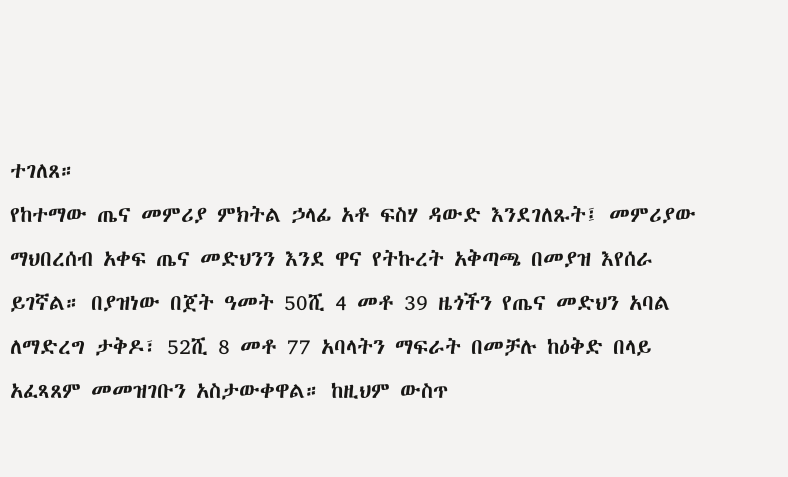ተገለጸ።
የከተማው ጤና መምሪያ ምክትል ኃላፊ አቶ ፍስሃ ዳውድ እንደገለጹት፤ መምሪያው ማህበረሰብ አቀፍ ጤና መድህንን እንደ ዋና የትኩረት አቅጣጫ በመያዝ እየሰራ ይገኛል። በያዝነው በጀት ዓመት 50ሺ 4 መቶ 39 ዜጎችን የጤና መድህን አባል ለማድረግ ታቅዶ፣ 52ሺ 8 መቶ 77 አባላትን ማፍራት በመቻሉ ከዕቅድ በላይ አፈጻጸም መመዝገቡን አስታውቀዋል። ከዚህም ውስጥ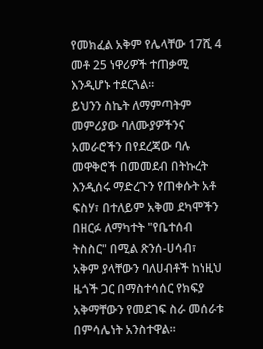የመክፈል አቅም የሌላቸው 17ሺ 4 መቶ 25 ነዋሪዎች ተጠቃሚ እንዲሆኑ ተደርጓል።
ይህንን ስኬት ለማምጣትም መምሪያው ባለሙያዎችንና አመራሮችን በየደረጃው ባሉ መዋቅሮች በመመደብ በትኩረት እንዲሰሩ ማድረጉን የጠቀሱት አቶ ፍስሃ፣ በተለይም አቅመ ደካሞችን በዘርፉ ለማካተት "የቤተሰብ ትስስር" በሚል ጽንሰ-ሀሳብ፣ አቅም ያላቸውን ባለሀብቶች ከነዚህ ዜጎች ጋር በማስተሳሰር የክፍያ አቅማቸውን የመደገፍ ስራ መሰራቱ በምሳሌነት አንስተዋል።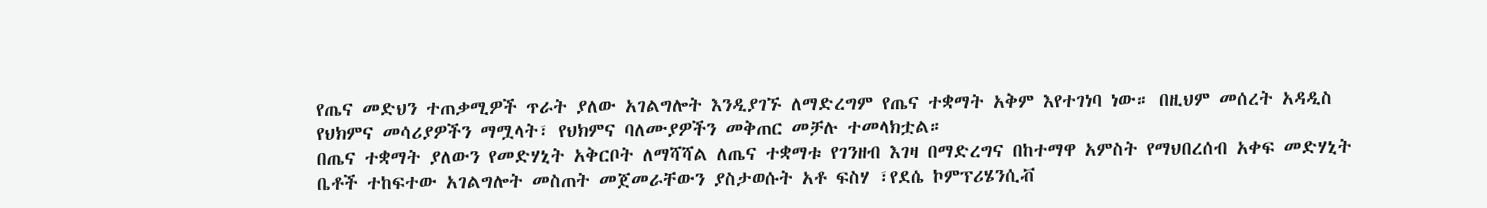የጤና መድህን ተጠቃሚዎች ጥራት ያለው አገልግሎት እንዲያገኙ ለማድረግም የጤና ተቋማት አቅም እየተገነባ ነው። በዚህም መሰረት አዳዲስ የህክምና መሳሪያዎችን ማሟላት፣ የህክምና ባለሙያዎችን መቅጠር መቻሉ ተመላክቷል።
በጤና ተቋማት ያለውን የመድሃኒት አቅርቦት ለማሻሻል ለጤና ተቋማቱ የገንዘብ እገዛ በማድረግና በከተማዋ አምስት የማህበረሰብ አቀፍ መድሃኒት ቤቶች ተከፍተው አገልግሎት መስጠት መጀመራቸውን ያስታወሱት አቶ ፍስሃ ፣የደሴ ኮምፕሪሄንሲቭ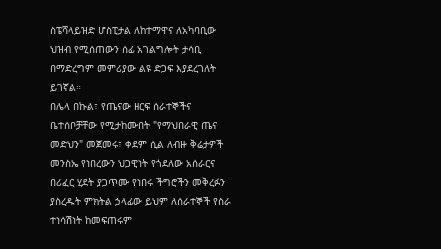ስፔሻላይዝድ ሆስፒታል ለከተማዋና ለአካባቢው ህዝብ የሚሰጠውን ሰፊ አገልግሎት ታሳቢ በማድረግም መምሪያው ልዩ ድጋፍ እያደረገለት ይገኛል።
በሌላ በኩል፣ የጤናው ዘርፍ ሰራተኞችና ቤተሰቦቻቸው የሚታከሙበት "የማህበራዊ ጤና መድህን" መጀመሩ፣ ቀደም ሲል ለብዙ ቅሬታዎች መንስኤ የነበረውን ህጋዊነት የጎደለው አሰራርና በሪፈር ሂደት ያጋጥሙ የነበሩ ችግሮችን መቅረፉን ያስረዱት ምክትል ኃላፊው ይህም ለሰራተኞች የስራ ተነሳሽነት ከመፍጠሩም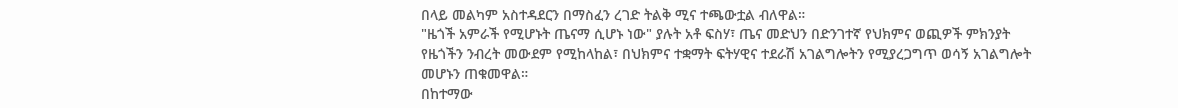በላይ መልካም አስተዳደርን በማስፈን ረገድ ትልቅ ሚና ተጫውቷል ብለዋል።
"ዜጎች አምራች የሚሆኑት ጤናማ ሲሆኑ ነው" ያሉት አቶ ፍስሃ፣ ጤና መድህን በድንገተኛ የህክምና ወጪዎች ምክንያት የዜጎችን ንብረት መውደም የሚከላከል፣ በህክምና ተቋማት ፍትሃዊና ተደራሽ አገልግሎትን የሚያረጋግጥ ወሳኝ አገልግሎት መሆኑን ጠቁመዋል።
በከተማው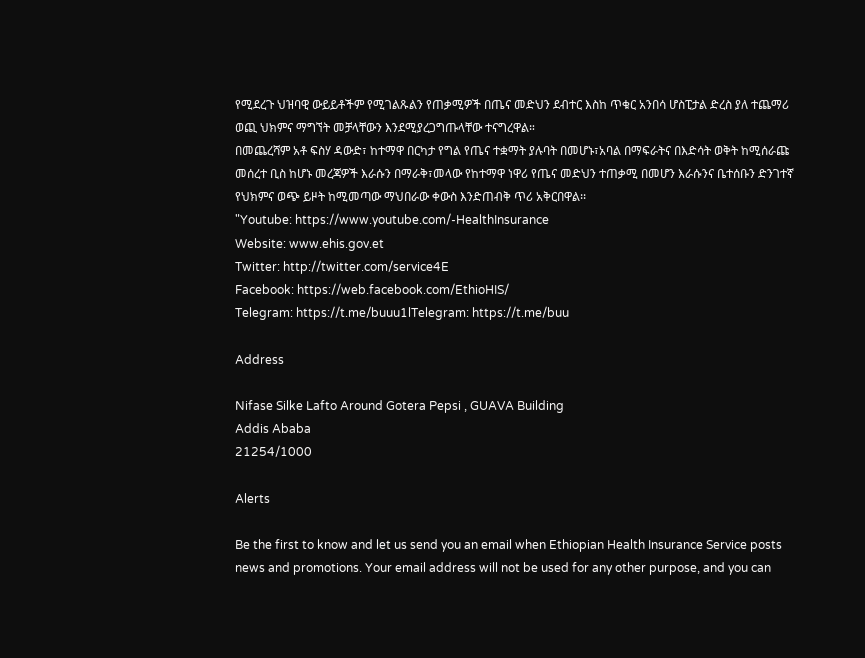የሚደረጉ ህዝባዊ ውይይቶችም የሚገልጹልን የጠቃሚዎች በጤና መድህን ደብተር እስከ ጥቁር አንበሳ ሆስፒታል ድረስ ያለ ተጨማሪ ወጪ ህክምና ማግኘት መቻላቸውን እንደሚያረጋግጡላቸው ተናግረዋል።
በመጨረሻም አቶ ፍስሃ ዳውድ፣ ከተማዋ በርካታ የግል የጤና ተቋማት ያሉባት በመሆኑ፣አባል በማፍራትና በእድሳት ወቅት ከሚሰራጩ መሰረተ ቢስ ከሆኑ መረጃዎች እራሱን በማራቅ፣መላው የከተማዋ ነዋሪ የጤና መድህን ተጠቃሚ በመሆን እራሱንና ቤተሰቡን ድንገተኛ የህክምና ወጭ ይዞት ከሚመጣው ማህበራው ቀውስ እንድጠብቅ ጥሪ አቅርበዋል፡፡
"Youtube: https://www.youtube.com/-HealthInsurance
Website: www.ehis.gov.et
Twitter: http://twitter.com/service4E
Facebook: https://web.facebook.com/EthioHIS/
Telegram: https://t.me/buuu1lTelegram: https://t.me/buu

Address

Nifase Silke Lafto Around Gotera Pepsi , GUAVA Building
Addis Ababa
21254/1000

Alerts

Be the first to know and let us send you an email when Ethiopian Health Insurance Service posts news and promotions. Your email address will not be used for any other purpose, and you can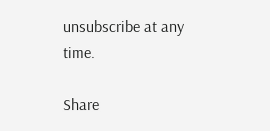unsubscribe at any time.

Share